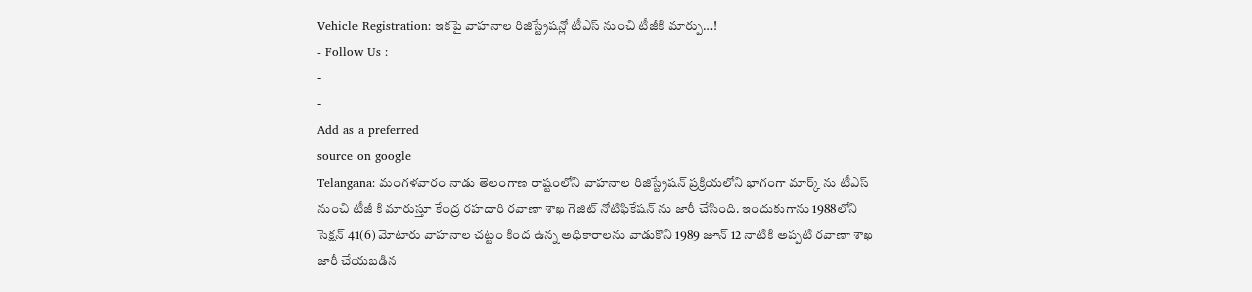Vehicle Registration: ఇకపై వాహనాల రిజిస్ట్రేషన్లో టీఎస్ నుంచి టీజీకి మార్పు…!
- Follow Us :
-
-
Add as a preferred
source on google
Telangana: మంగళవారం నాడు తెలంగాణ రాష్టంలోని వాహనాల రిజిస్ట్రేషన్ ప్రక్రియలోని భాగంగా మార్క్ ను టీఎస్ నుంచి టీజీ కి మారుస్తూ కేంద్ర రహదారి రవాణా శాఖ గెజిట్ నోటిఫికేషన్ ను జారీ చేసింది. ఇందుకుగాను 1988లోని సెక్షన్ 41(6) మోటారు వాహనాల చట్టం కింద ఉన్న అధికారాలను వాడుకొని 1989 జూన్ 12 నాటికి అప్పటి రవాణా శాఖ జారీ చేయబడిన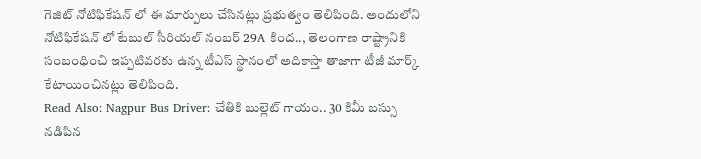గెజిట్ నోటిఫికేషన్ లో ఈ మార్పులు చేసినట్లు ప్రభుత్వం తెలిపింది. అందులోని నోటిఫికేషన్ లో టేబుల్ సీరియల్ నంబర్ 29A కింద.., తెలంగాణ రాష్ట్రానికి సంబంధించి ఇప్పటివరకు ఉన్న టీఎస్ స్థానంలో అదికాస్తా తాజాగా టీజీ మార్క్ కేటాయించినట్లు తెలిపింది.
Read Also: Nagpur Bus Driver: చేతికి బుల్లెట్ గాయం.. 30 కిమీ బస్సు నడిపిన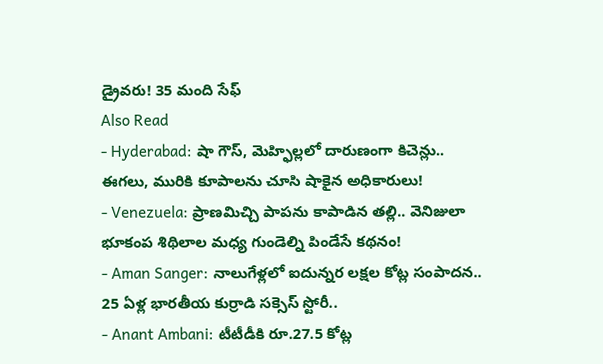డ్రైవరు! 35 మంది సేఫ్
Also Read
- Hyderabad: షా గౌస్, మెహ్ఫిల్లలో దారుణంగా కిచెన్లు.. ఈగలు, మురికి కూపాలను చూసి షాకైన అధికారులు!
- Venezuela: ప్రాణమిచ్చి పాపను కాపాడిన తల్లి.. వెనిజులా భూకంప శిథిలాల మధ్య గుండెల్ని పిండేసే కథనం!
- Aman Sanger: నాలుగేళ్లలో ఐదున్నర లక్షల కోట్ల సంపాదన.. 25 ఏళ్ల భారతీయ కుర్రాడి సక్సెస్ స్టోరీ..
- Anant Ambani: టీటీడీకి రూ.27.5 కోట్ల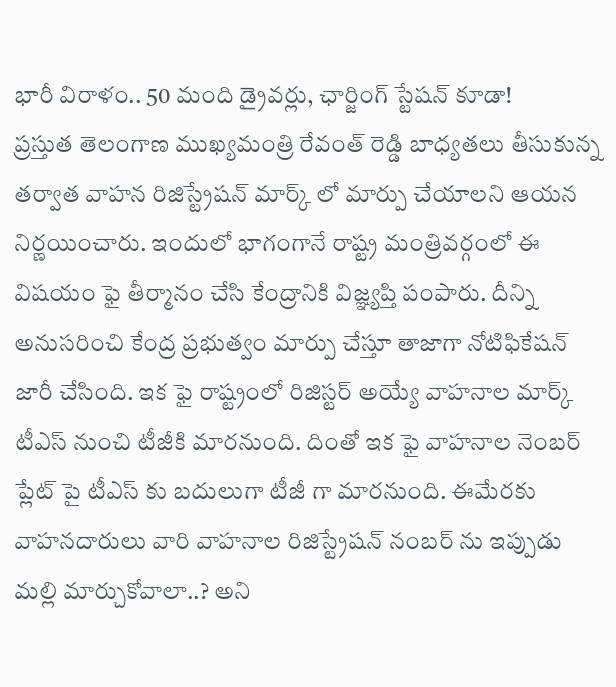భారీ విరాళం.. 50 మంది డ్రైవర్లు, ఛార్జింగ్ స్టేషన్ కూడా!
ప్రస్తుత తెలంగాణ ముఖ్యమంత్రి రేవంత్ రెడ్డి బాధ్యతలు తీసుకున్న తర్వాత వాహన రిజిస్ట్రేషన్ మార్క్ లో మార్పు చేయాలని ఆయన నిర్ణయించారు. ఇందులో భాగంగానే రాష్ట్ర మంత్రివర్గంలో ఈ విషయం ఫై తీర్మానం చేసి కేంద్రానికి విజ్ఞ్యప్తి పంపారు. దీన్ని అనుసరించి కేంద్ర ప్రభుత్వం మార్పు చేస్తూ తాజాగా నోటిఫికేషన్ జారీ చేసింది. ఇక ఫై రాష్ట్రంలో రిజిస్టర్ అయ్యే వాహనాల మార్క్ టీఎస్ నుంచి టీజీకి మారనుంది. దింతో ఇక ఫై వాహనాల నెంబర్ ప్లేట్ పై టీఎస్ కు బదులుగా టీజీ గా మారనుంది. ఈమేరకు వాహనదారులు వారి వాహనాల రిజిస్ట్రేషన్ నంబర్ ను ఇప్పుడు మల్లి మార్చుకోవాలా..? అని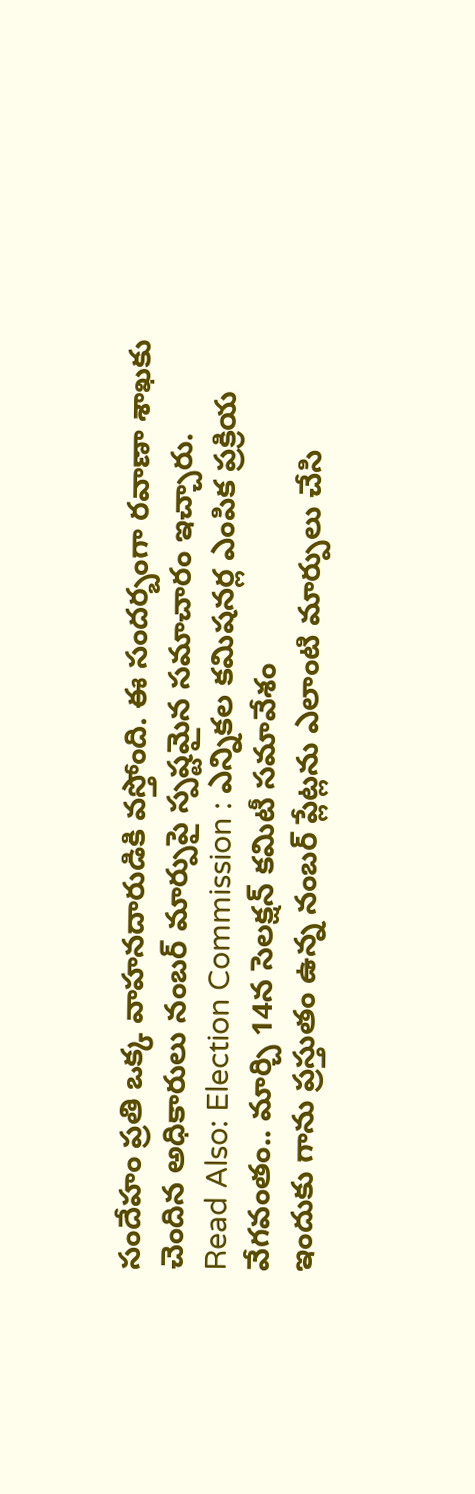సందేహం ప్రతి ఒక్క వాహనదారుడికి వస్తోంది. ఈ సందర్బంగా రవాణా శాఖకు చెందిన అధికారులు నంబర్ మార్పుపై స్పష్టమైన సమాచారం ఇచ్చారు.
Read Also: Election Commission : ఎన్నికల కమిషనర్ల ఎంపిక ప్రక్రియ వేగవంతం.. మార్చి 14న సెలక్షన్ కమిటీ సమావేశం
ఇందుకు గాను ప్రస్తుతం ఉన్న నంబర్ ప్లేట్లను ఎలాంటి మార్పులు చేసి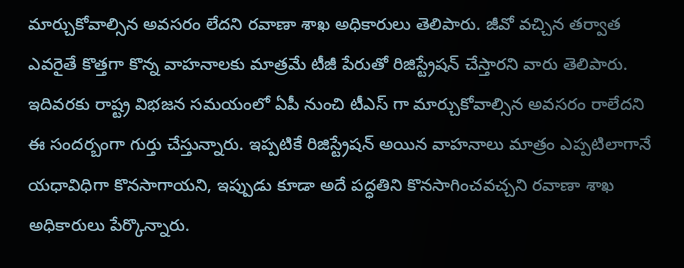మార్చుకోవాల్సిన అవసరం లేదని రవాణా శాఖ అధికారులు తెలిపారు. జీవో వచ్చిన తర్వాత ఎవరైతే కొత్తగా కొన్న వాహనాలకు మాత్రమే టీజీ పేరుతో రిజిస్ట్రేషన్ చేస్తారని వారు తెలిపారు. ఇదివరకు రాష్ట్ర విభజన సమయంలో ఏపీ నుంచి టీఎస్ గా మార్చుకోవాల్సిన అవసరం రాలేదని ఈ సందర్బంగా గుర్తు చేస్తున్నారు. ఇప్పటికే రిజిస్ట్రేషన్ అయిన వాహనాలు మాత్రం ఎప్పటిలాగానే యధావిధిగా కొనసాగాయని, ఇప్పుడు కూడా అదే పద్ధతిని కొనసాగించవచ్చని రవాణా శాఖ అధికారులు పేర్కొన్నారు.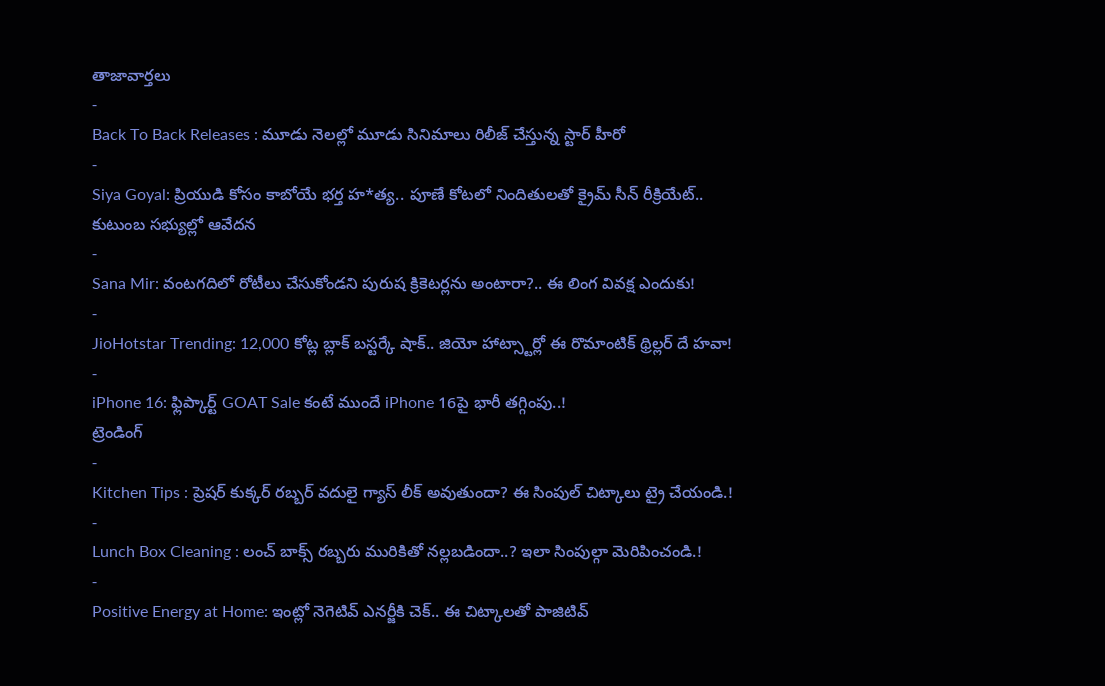తాజావార్తలు
-
Back To Back Releases : మూడు నెలల్లో మూడు సినిమాలు రిలీజ్ చేస్తున్న స్టార్ హీరో
-
Siya Goyal: ప్రియుడి కోసం కాబోయే భర్త హ*త్య.. పూణే కోటలో నిందితులతో క్రైమ్ సీన్ రీక్రియేట్.. కుటుంబ సభ్యుల్లో ఆవేదన
-
Sana Mir: వంటగదిలో రోటీలు చేసుకోండని పురుష క్రికెటర్లను అంటారా?.. ఈ లింగ వివక్ష ఎందుకు!
-
JioHotstar Trending: 12,000 కోట్ల బ్లాక్ బస్టర్కే షాక్.. జియో హాట్స్టార్లో ఈ రొమాంటిక్ థ్రిల్లర్ దే హవా!
-
iPhone 16: ఫ్లిప్కార్ట్ GOAT Sale కంటే ముందే iPhone 16పై భారీ తగ్గింపు..!
ట్రెండింగ్
-
Kitchen Tips : ప్రెషర్ కుక్కర్ రబ్బర్ వదులై గ్యాస్ లీక్ అవుతుందా? ఈ సింపుల్ చిట్కాలు ట్రై చేయండి.!
-
Lunch Box Cleaning : లంచ్ బాక్స్ రబ్బరు మురికితో నల్లబడిందా..? ఇలా సింపుల్గా మెరిపించండి.!
-
Positive Energy at Home: ఇంట్లో నెగెటివ్ ఎనర్జీకి చెక్.. ఈ చిట్కాలతో పాజిటివ్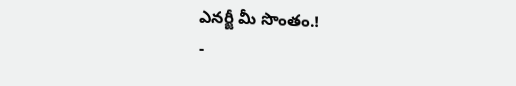ఎనర్జీ మీ సొంతం.!
-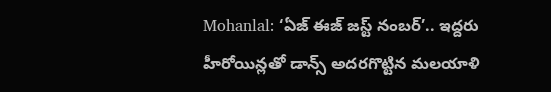Mohanlal: ‘ఏజ్ ఈజ్ జస్ట్ నంబర్’.. ఇద్దరు హీరోయిన్లతో డాన్స్ అదరగొట్టిన మలయాళి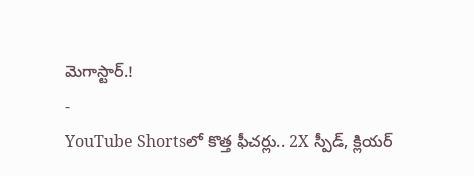మెగాస్టార్.!
-
YouTube Shortsలో కొత్త ఫీచర్లు.. 2X స్పీడ్, క్లియర్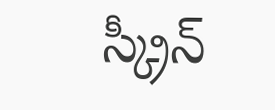స్క్రీన్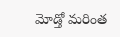మోడ్తో మరింత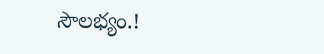సౌలభ్యం.!